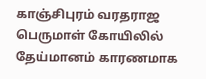காஞ்சிபுரம் வரதராஜ பெருமாள் கோயிலில் தேய்மானம் காரணமாக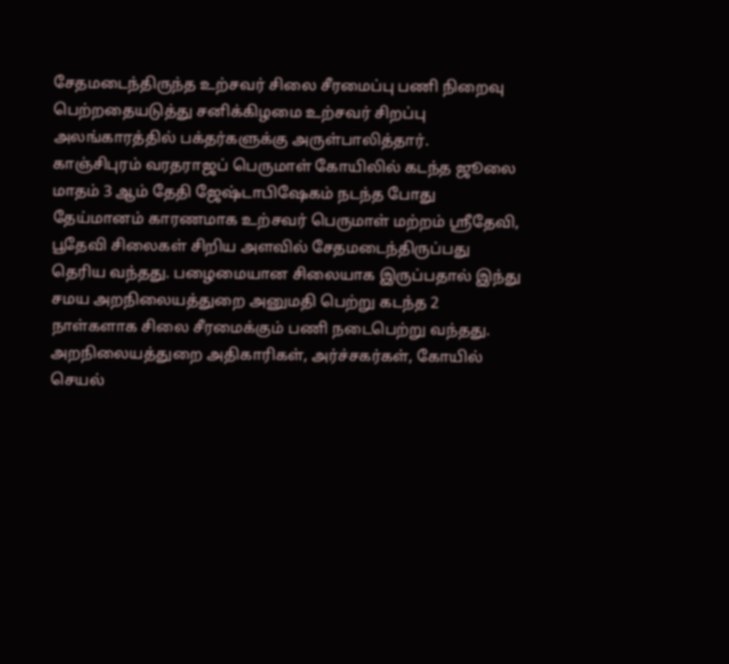சேதமடைந்திருந்த உற்சவர் சிலை சீரமைப்பு பணி நிறைவு பெற்றதையடுத்து சனிக்கிழமை உற்சவர் சிறப்பு அலங்காரத்தில் பக்தர்களுக்கு அருள்பாலித்தார்.
காஞ்சிபுரம் வரதராஜப் பெருமாள் கோயிலில் கடந்த ஜூலை மாதம் 3 ஆம் தேதி ஜேஷ்டாபிஷேகம் நடந்த போது தேய்மானம் காரணமாக உற்சவர் பெருமாள் மற்றம் ஸ்ரீதேவி, பூதேவி சிலைகள் சிறிய அளவில் சேதமடைந்திருப்பது தெரிய வந்தது. பழைமையான சிலையாக இருப்பதால் இந்து சமய அறநிலையத்துறை அனுமதி பெற்று கடந்த 2 நாள்களாக சிலை சீரமைக்கும் பணி நடைபெற்று வந்தது. அறநிலையத்துறை அதிகாரிகள், அர்ச்சகர்கள், கோயில் செயல்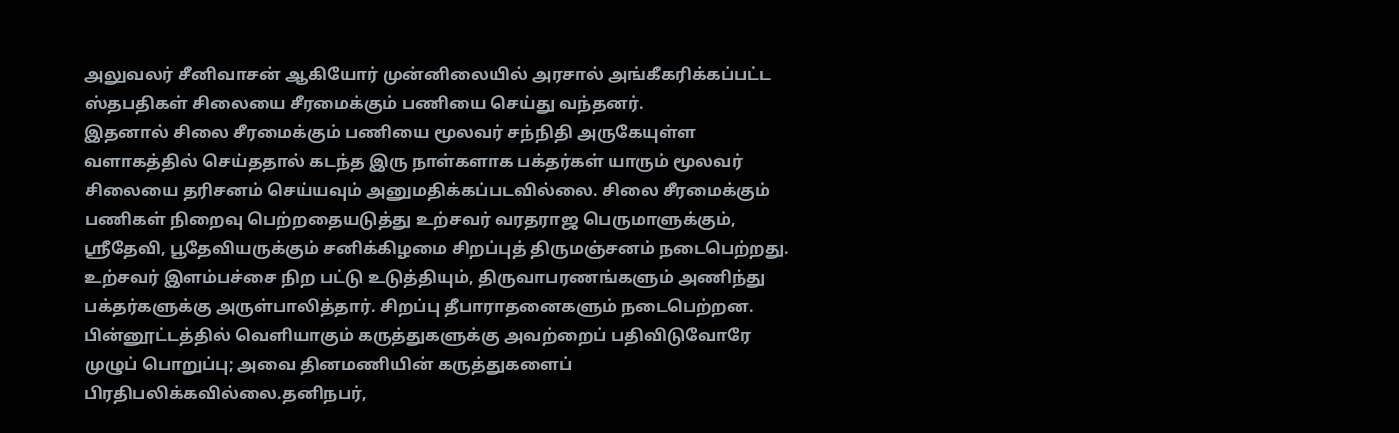அலுவலர் சீனிவாசன் ஆகியோர் முன்னிலையில் அரசால் அங்கீகரிக்கப்பட்ட ஸ்தபதிகள் சிலையை சீரமைக்கும் பணியை செய்து வந்தனர்.
இதனால் சிலை சீரமைக்கும் பணியை மூலவர் சந்நிதி அருகேயுள்ள வளாகத்தில் செய்ததால் கடந்த இரு நாள்களாக பக்தர்கள் யாரும் மூலவர் சிலையை தரிசனம் செய்யவும் அனுமதிக்கப்படவில்லை. சிலை சீரமைக்கும் பணிகள் நிறைவு பெற்றதையடுத்து உற்சவர் வரதராஜ பெருமாளுக்கும், ஸ்ரீதேவி, பூதேவியருக்கும் சனிக்கிழமை சிறப்புத் திருமஞ்சனம் நடைபெற்றது. உற்சவர் இளம்பச்சை நிற பட்டு உடுத்தியும், திருவாபரணங்களும் அணிந்து பக்தர்களுக்கு அருள்பாலித்தார். சிறப்பு தீபாராதனைகளும் நடைபெற்றன.
பின்னூட்டத்தில் வெளியாகும் கருத்துகளுக்கு அவற்றைப் பதிவிடுவோரே முழுப் பொறுப்பு; அவை தினமணியின் கருத்துகளைப் பிரதிபலிக்கவில்லை.தனிநபர்,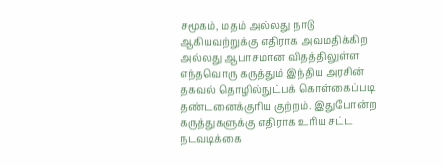சமூகம், மதம் அல்லது நாடு ஆகியவற்றுக்கு எதிராக அவமதிக்கிற அல்லது ஆபாசமான விதத்திலுள்ள எந்தவொரு கருத்தும் இந்திய அரசின் தகவல் தொழில்நுட்பக் கொள்கைப்படி தண்டனைக்குரிய குற்றம். இதுபோன்ற கருத்துகளுக்கு எதிராக உரிய சட்ட நடவடிக்கை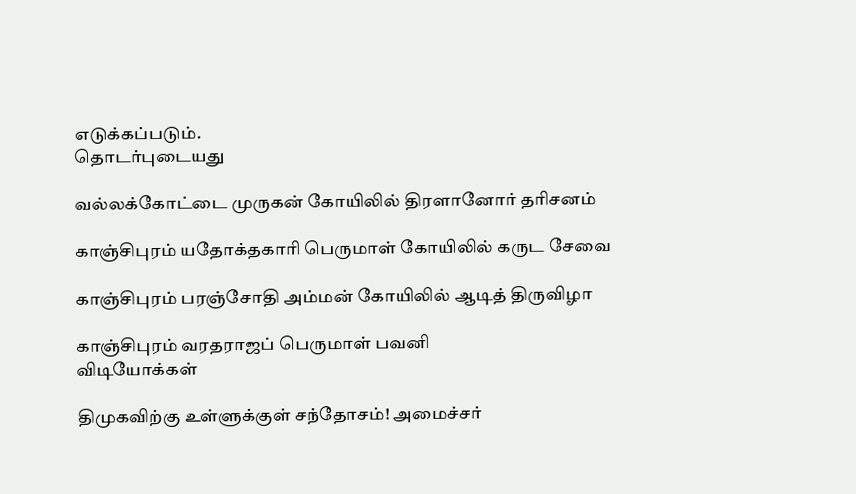எடுக்கப்படும்.
தொடர்புடையது

வல்லக்கோட்டை முருகன் கோயிலில் திரளானோர் தரிசனம்

காஞ்சிபுரம் யதோக்தகாரி பெருமாள் கோயிலில் கருட சேவை

காஞ்சிபுரம் பரஞ்சோதி அம்மன் கோயிலில் ஆடித் திருவிழா

காஞ்சிபுரம் வரதராஜப் பெருமாள் பவனி
விடியோக்கள்

திமுகவிற்கு உள்ளுக்குள் சந்தோசம்! அமைச்சர்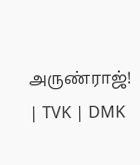அருண்ராஜ்! | TVK | DMK